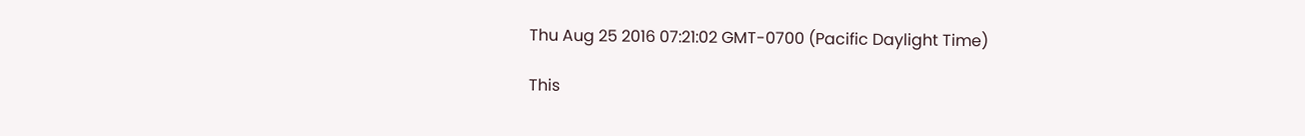Thu Aug 25 2016 07:21:02 GMT-0700 (Pacific Daylight Time)

This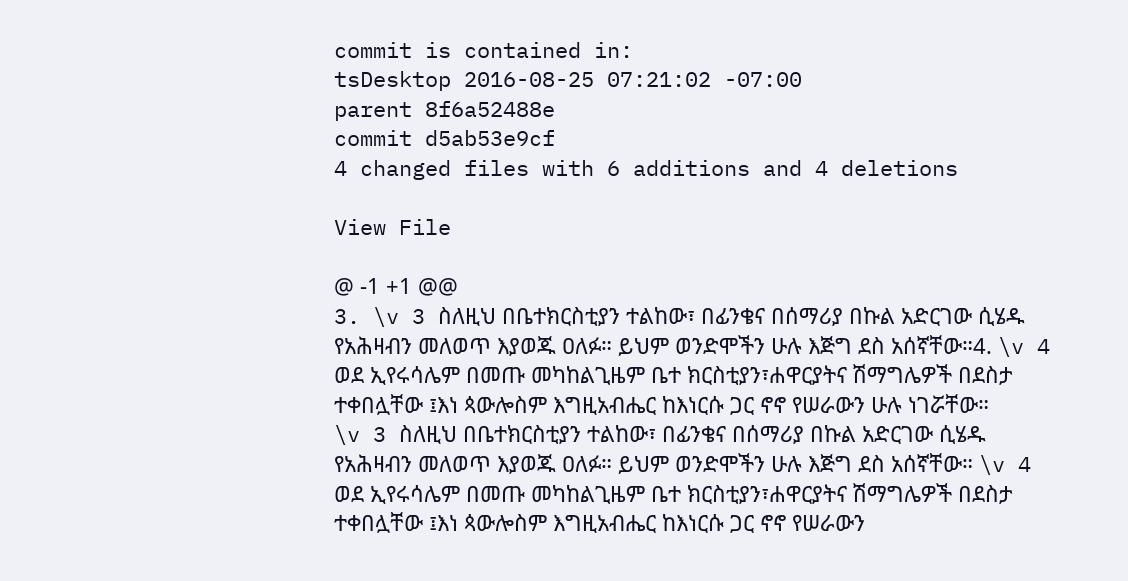commit is contained in:
tsDesktop 2016-08-25 07:21:02 -07:00
parent 8f6a52488e
commit d5ab53e9cf
4 changed files with 6 additions and 4 deletions

View File

@ -1 +1 @@
3. \v 3 ስለዚህ በቤተክርስቲያን ተልከው፣ በፊንቄና በሰማሪያ በኩል አድርገው ሲሄዱ የአሕዛብን መለወጥ እያወጁ ዐለፉ። ይህም ወንድሞችን ሁሉ እጅግ ደስ አሰኛቸው።4. \v 4 ወደ ኢየሩሳሌም በመጡ መካከልጊዜም ቤተ ክርስቲያን፣ሐዋርያትና ሽማግሌዎች በደስታ ተቀበሏቸው ፤እነ ጳውሎስም እግዚአብሔር ከእነርሱ ጋር ኖኖ የሠራውን ሁሉ ነገሯቸው።
\v 3 ስለዚህ በቤተክርስቲያን ተልከው፣ በፊንቄና በሰማሪያ በኩል አድርገው ሲሄዱ የአሕዛብን መለወጥ እያወጁ ዐለፉ። ይህም ወንድሞችን ሁሉ እጅግ ደስ አሰኛቸው። \v 4 ወደ ኢየሩሳሌም በመጡ መካከልጊዜም ቤተ ክርስቲያን፣ሐዋርያትና ሽማግሌዎች በደስታ ተቀበሏቸው ፤እነ ጳውሎስም እግዚአብሔር ከእነርሱ ጋር ኖኖ የሠራውን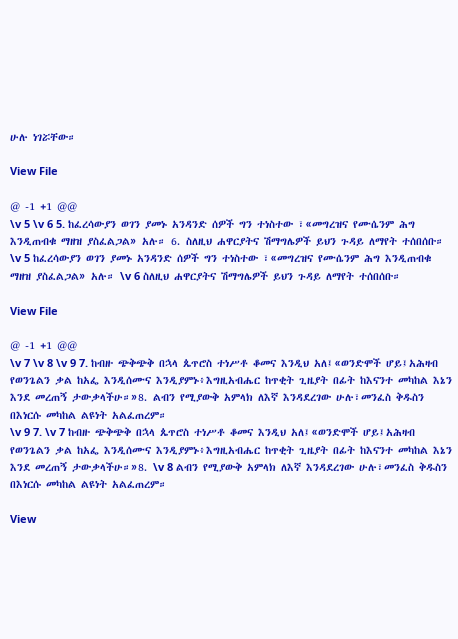ሁሉ ነገሯቸው።

View File

@ -1 +1 @@
\v 5 \v 6 5. ከፈረሳውያን ወገን ያመኑ አንዳንድ ሰዎች ግን ተነስተው ፣«መግረዝና የሙሴንም ሕግ እንዲጠብቁ ማዘዝ ያስፈልጋል» አሉ። 6. ስለዚህ ሐዋርያትና ሽማግሌዎች ይህን ጉዳይ ለማየት ተሰበሰቡ።
\v 5 ከፈረሳውያን ወገን ያመኑ አንዳንድ ሰዎች ግን ተነስተው ፣«መግረዝና የሙሴንም ሕግ እንዲጠብቁ ማዘዝ ያስፈልጋል» አሉ። \v 6 ስለዚህ ሐዋርያትና ሽማግሌዎች ይህን ጉዳይ ለማየት ተሰበሰቡ።

View File

@ -1 +1 @@
\v 7 \v 8 \v 9 7. ከብዙ ጭቅጭቅ በኋላ ጴጥሮስ ተነሥቶ ቆመና እንዲህ አለ፤«ወንድሞች ሆይ፤አሕዛብ የወንጌልን ቃል ከአፌ እንዲሰሙና እንዲያምኑ፥እግዚአብሔር ከጥቂት ጊዜያት በፊት ከእናንተ መካከል እኔን እንደ መረጠኝ ታውቃላችሁ።»8. ልብን የሚያውቅ አምላክ ለእኛ እንዳደረገው ሁሉ፣መንፈስ ቅዱስን በእነርሱ መካከል ልዩነት አልፈጠረም።
\v 9 7. \v 7 ከብዙ ጭቅጭቅ በኋላ ጴጥሮስ ተነሥቶ ቆመና እንዲህ አለ፤«ወንድሞች ሆይ፤አሕዛብ የወንጌልን ቃል ከአፌ እንዲሰሙና እንዲያምኑ፥እግዚአብሔር ከጥቂት ጊዜያት በፊት ከእናንተ መካከል እኔን እንደ መረጠኝ ታውቃላችሁ።»8. \v 8 ልብን የሚያውቅ አምላክ ለእኛ እንዳደረገው ሁሉ፣መንፈስ ቅዱስን በእነርሱ መካከል ልዩነት አልፈጠረም።

View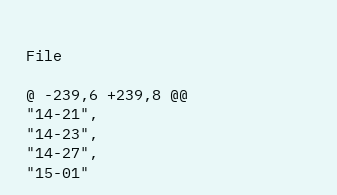File

@ -239,6 +239,8 @@
"14-21",
"14-23",
"14-27",
"15-01"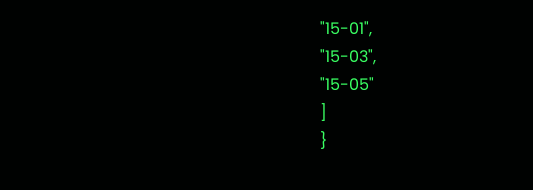"15-01",
"15-03",
"15-05"
]
}